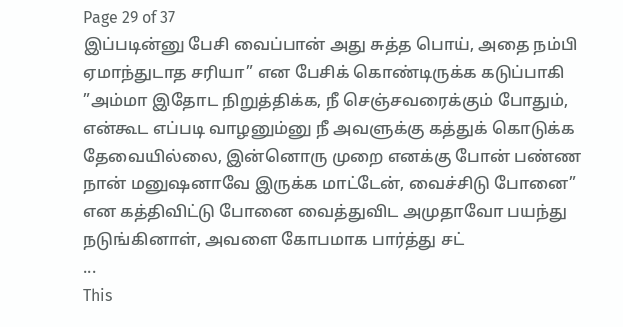Page 29 of 37
இப்படின்னு பேசி வைப்பான் அது சுத்த பொய், அதை நம்பி ஏமாந்துடாத சரியா” என பேசிக் கொண்டிருக்க கடுப்பாகி
”அம்மா இதோட நிறுத்திக்க, நீ செஞ்சவரைக்கும் போதும், என்கூட எப்படி வாழனும்னு நீ அவளுக்கு கத்துக் கொடுக்க தேவையில்லை, இன்னொரு முறை எனக்கு போன் பண்ண நான் மனுஷனாவே இருக்க மாட்டேன், வைச்சிடு போனை” என கத்திவிட்டு போனை வைத்துவிட அமுதாவோ பயந்து நடுங்கினாள், அவளை கோபமாக பார்த்து சட்
...
This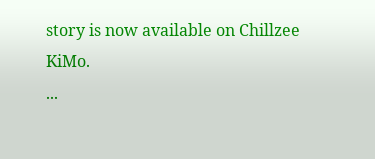story is now available on Chillzee KiMo.
...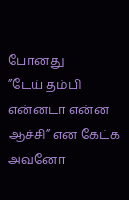போனது
”டேய் தம்பி என்னடா என்ன ஆச்சி” என கேட்க அவனோ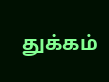துக்கம்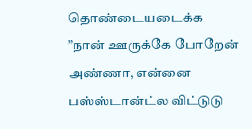தொண்டையடைக்க
”நான் ஊருக்கே போறேன் அண்ணா, என்னை பஸ்ஸ்டான்ட்ல விட்டுடு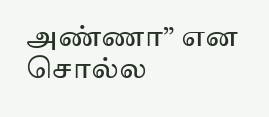அண்ணா” என சொல்ல